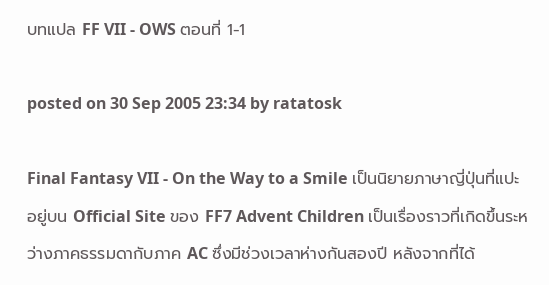บทแปล FF VII - OWS ตอนที่ 1-1

posted on 30 Sep 2005 23:34 by ratatosk

Final Fantasy VII - On the Way to a Smile เป็นนิยายภาษาญี่ปุ่นที่แปะอยู่บน Official Site ของ FF7 Advent Children เป็นเรื่องราวที่เกิดขึ้นระหว่างภาคธรรมดากับภาค AC ซึ่งมีช่วงเวลาห่างกันสองปี หลังจากที่ได้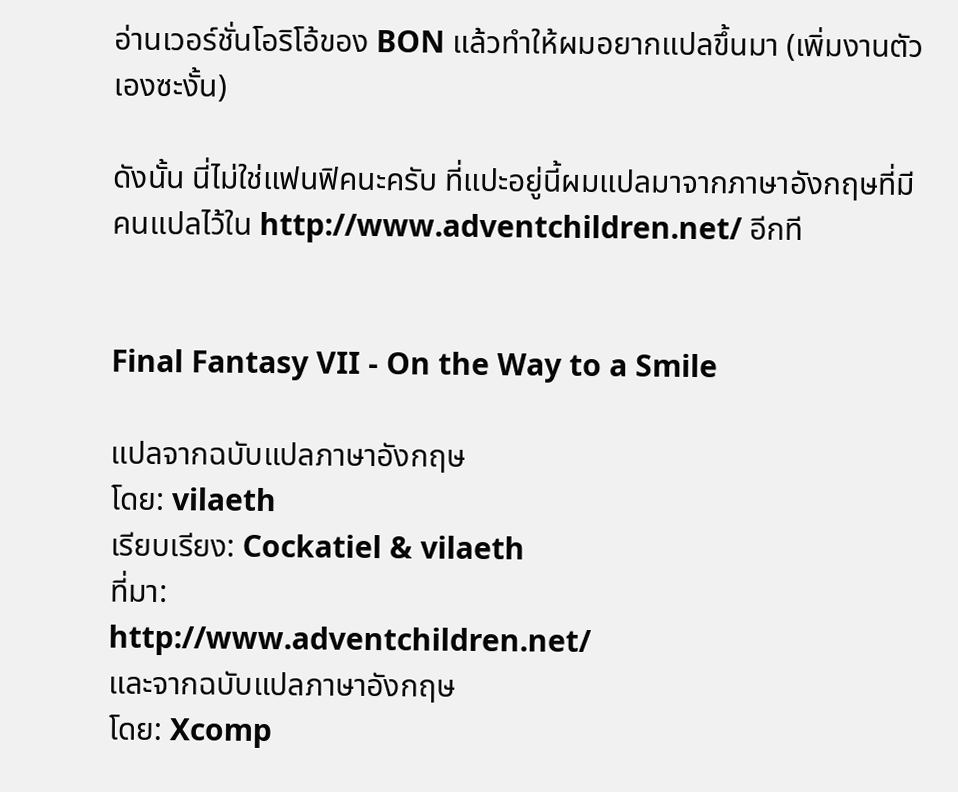อ่านเวอร์ชั่นโอริโอ้ของ BON แล้วทำให้ผมอยากแปลขึ้นมา (เพิ่มงานตัวเองซะงั้น)

ดังนั้น นี่ไม่ใช่แฟนฟิคนะครับ ที่แปะอยู่นี้ผมแปลมาจากภาษาอังกฤษที่มีคนแปลไว้ใน http://www.adventchildren.net/ อีกที


Final Fantasy VII - On the Way to a Smile

แปลจากฉบับแปลภาษาอังกฤษ
โดย: vilaeth
เรียบเรียง: Cockatiel & vilaeth
ที่มา:
http://www.adventchildren.net/
และจากฉบับแปลภาษาอังกฤษ
โดย: Xcomp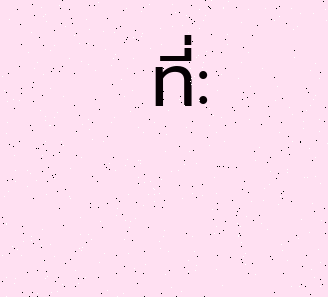ที่: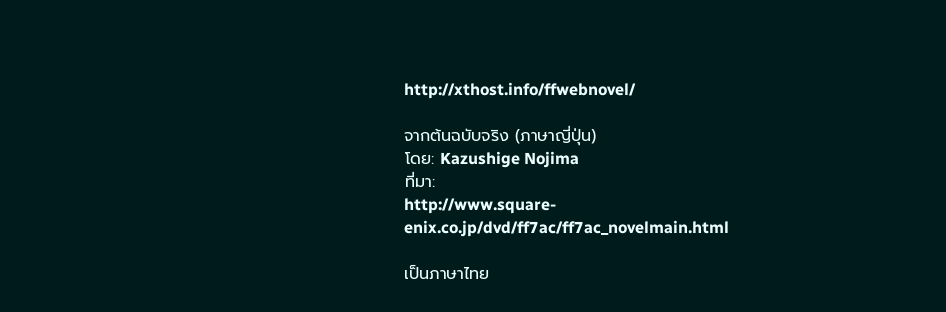http://xthost.info/ffwebnovel/

จากต้นฉบับจริง (ภาษาญี่ปุ่น)
โดย: Kazushige Nojima
ที่มา:
http://www.square-enix.co.jp/dvd/ff7ac/ff7ac_novelmain.html

เป็นภาษาไทย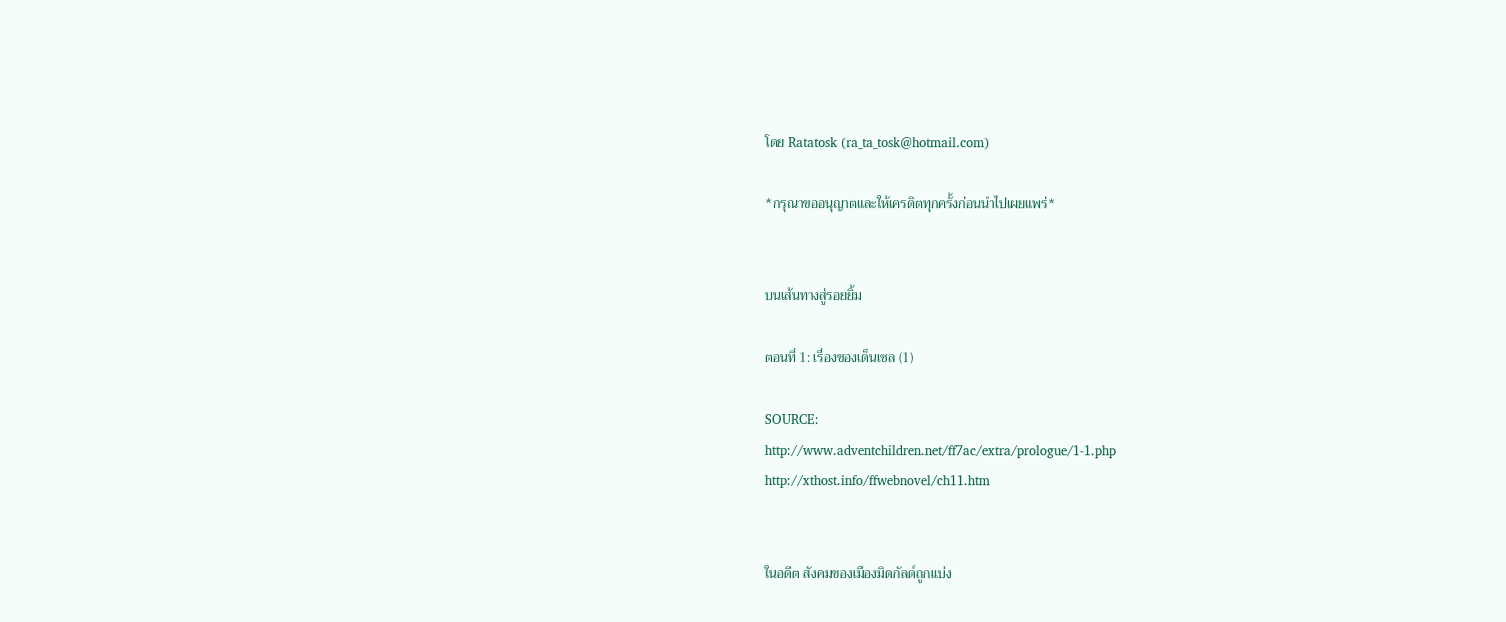โดย Ratatosk (ra_ta_tosk@hotmail.com)

*กรุณาขออนุญาตและให้เครดิตทุกครั้งก่อนนำไปเผยแพร่*


บนเส้นทางสู่รอยยิ้ม

ตอนที่ 1: เรื่องของเด็นเซล (1)

SOURCE:
http://www.adventchildren.net/ff7ac/extra/prologue/1-1.php
http://xthost.info/ffwebnovel/ch11.htm


ในอดีต สังคมของเมืองมิดกัลด์ถูกแบ่ง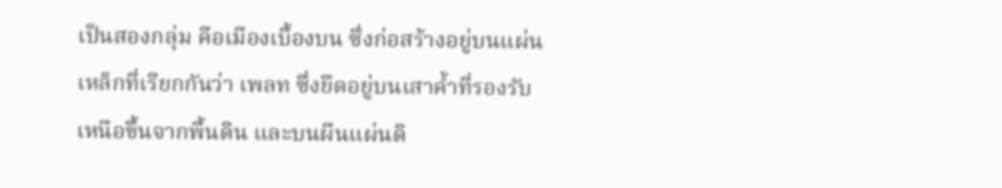เป็นสองกลุ่ม คือเมืองเบื้องบน ซึ่งก่อสร้างอยู่บนแผ่นเหล็กที่เรียกกันว่า เพลท ซึ่งยึดอยู่บนเสาค้ำที่รองรับ เหนือขึ้นจากพื้นดิน และบนผืนแผ่นดิ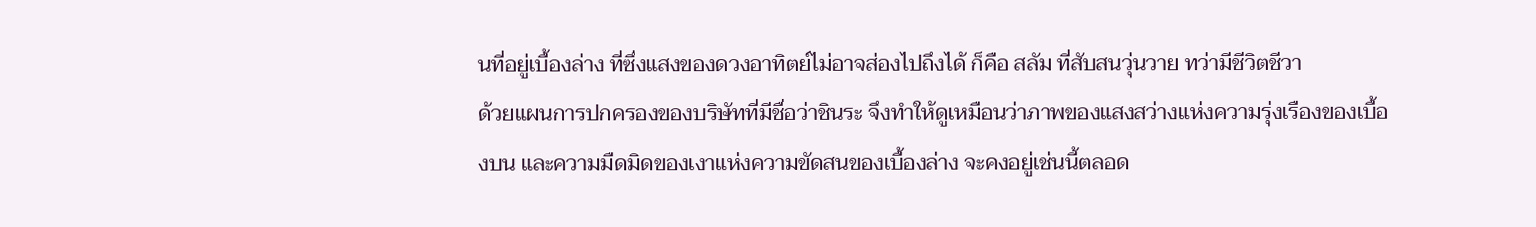นที่อยู่เบื้องล่าง ที่ซึ่งแสงของดวงอาทิตย์ไม่อาจส่องไปถึงได้ ก็คือ สลัม ที่สับสนวุ่นวาย ทว่ามีชีวิตชีวา
ด้วยแผนการปกครองของบริษัทที่มีชื่อว่าชินระ จึงทำให้ดูเหมือนว่าภาพของแสงสว่างแห่งความรุ่งเรืองของเบื้องบน และความมืดมิดของเงาแห่งความขัดสนของเบื้องล่าง จะคงอยู่เช่นนี้ตลอด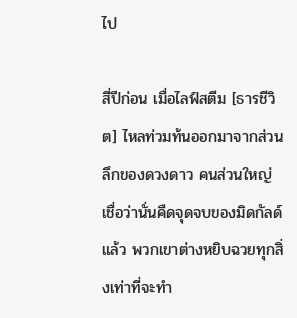ไป

สี่ปีก่อน เมื่อไลฟ์สตีม [ธารชีวิต] ไหลท่วมท้นออกมาจากส่วนลึกของดวงดาว คนส่วนใหญ่เชื่อว่านั่นคืดจุดจบของมิดกัลด์แล้ว พวกเขาต่างหยิบฉวยทุกสิ่งเท่าที่จะทำ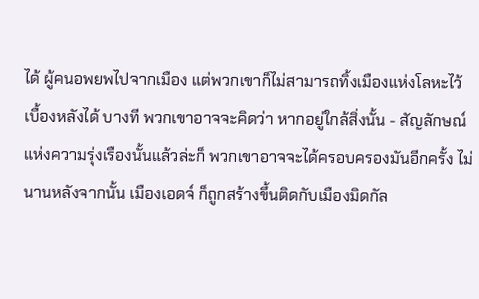ได้ ผู้คนอพยพไปจากเมือง แต่พวกเขาก็ไม่สามารถทิ้งเมืองแห่งโลหะไว้เบื้องหลังได้ บางที พวกเขาอาจจะคิดว่า หากอยู่ใกล้สิ่งนั้น - สัญลักษณ์แห่งความรุ่งเรืองนั้นแล้วล่ะก็ พวกเขาอาจจะได้ครอบครองมันอีกครั้ง ไม่นานหลังจากนั้น เมืองเอดจ์ ก็ถูกสร้างขึ้นติดกับเมืองมิดกัล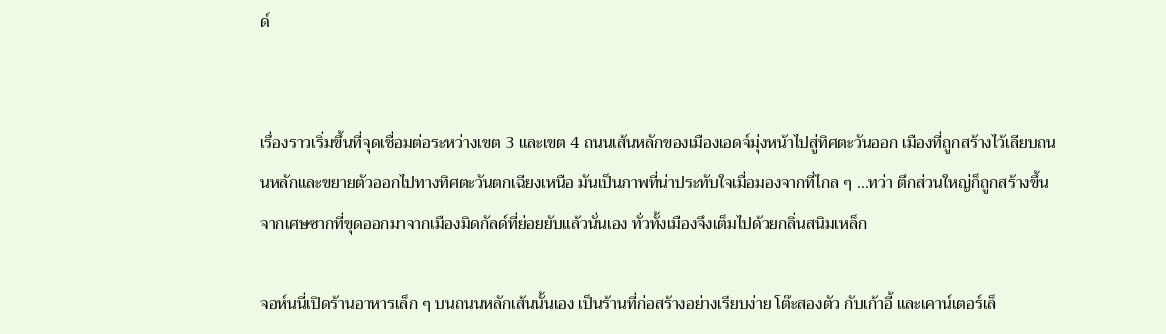ด์


เรื่องราวเริ่มขึ้นที่จุดเชื่อมต่อระหว่างเขต 3 และเขต 4 ถนนเส้นหลักของเมืองเอดจ์มุ่งหน้าไปสู่ทิศตะวันออก เมืองที่ถูกสร้างไว้เลียบถนนหลักและขยายตัวออกไปทางทิศตะวันตกเฉียงเหนือ มันเป็นภาพที่น่าประทับใจเมื่อมองจากที่ไกล ๆ ...ทว่า ตึกส่วนใหญ่ก็ถูกสร้างขึ้น จากเศษซากที่ขุดออกมาจากเมืองมิดกัลด์ที่ย่อยยับแล้วนั่นเอง ทั่วทั้งเมืองจึงเต็มไปด้วยกลิ่นสนิมเหล็ก

จอห์นนี่เปิดร้านอาหารเล็ก ๆ บนถนนหลักเส้นนั้นเอง เป็นร้านที่ก่อสร้างอย่างเรียบง่าย โต๊ะสองตัว กับเก้าอี้ และเคาน์เตอร์เล็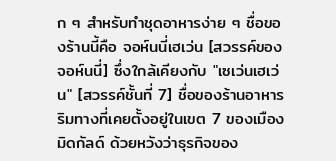ก ๆ สำหรับทำชุดอาหารง่าย ๆ ชื่อของร้านนี้คือ จอห์นนี่เฮเว่น [สวรรค์ของจอห์นนี่] ซึ่งใกล้เคียงกับ "เซเว่นเฮเว่น" [สวรรค์ชั้นที่ 7] ชื่อของร้านอาหารริมทางที่เคยตั้งอยู่ในเขต 7 ของเมืองมิดกัลด์ ด้วยหวังว่าธุรกิจของ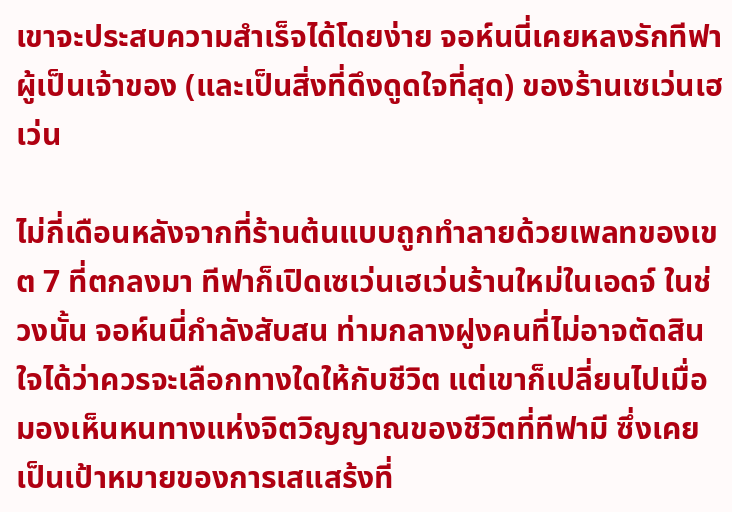เขาจะประสบความสำเร็จได้โดยง่าย จอห์นนี่เคยหลงรักทีฟา ผู้เป็นเจ้าของ (และเป็นสิ่งที่ดึงดูดใจที่สุด) ของร้านเซเว่นเฮเว่น

ไม่กี่เดือนหลังจากที่ร้านต้นแบบถูกทำลายด้วยเพลทของเขต 7 ที่ตกลงมา ทีฟาก็เปิดเซเว่นเฮเว่นร้านใหม่ในเอดจ์ ในช่วงนั้น จอห์นนี่กำลังสับสน ท่ามกลางฝูงคนที่ไม่อาจตัดสินใจได้ว่าควรจะเลือกทางใดให้กับชีวิต แต่เขาก็เปลี่ยนไปเมื่อมองเห็นหนทางแห่งจิตวิญญาณของชีวิตที่ทีฟามี ซึ่งเคยเป็นเป้าหมายของการเสแสร้งที่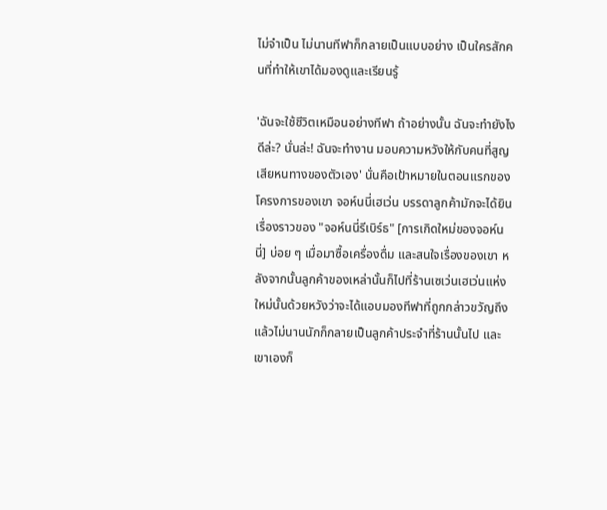ไม่จำเป็น ไม่นานทีฟาก็กลายเป็นแบบอย่าง เป็นใครสักคนที่ทำให้เขาได้มองดูและเรียนรู้

'ฉันจะใช้ชีวิตเหมือนอย่างทีฟา ถ้าอย่างนั้น ฉันจะทำยังไงดีล่ะ? นั่นล่ะ! ฉันจะทำงาน มอบความหวังให้กับคนที่สูญเสียหนทางของตัวเอง' นั่นคือเป้าหมายในตอนแรกของโครงการของเขา จอห์นนี่เฮเว่น บรรดาลูกค้ามักจะได้ยินเรื่องราวของ "จอห์นนี่รีเบิร์ธ" [การเกิดใหม่ของจอห์นนี่] บ่อย ๆ เมื่อมาซื้อเครื่องดื่ม และสนใจเรื่องของเขา หลังจากนั้นลูกค้าของเหล่านั้นก็ไปที่ร้านเซเว่นเฮเว่นแห่งใหม่นั้นด้วยหวังว่าจะได้แอบมองทีฟาที่ถูกกล่าวขวัญถึง แล้วไม่นานนักก็กลายเป็นลูกค้าประจำที่ร้านนั้นไป และเขาเองก็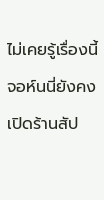ไม่เคยรู้เรื่องนี้ จอห์นนี่ยังคงเปิดร้านสัป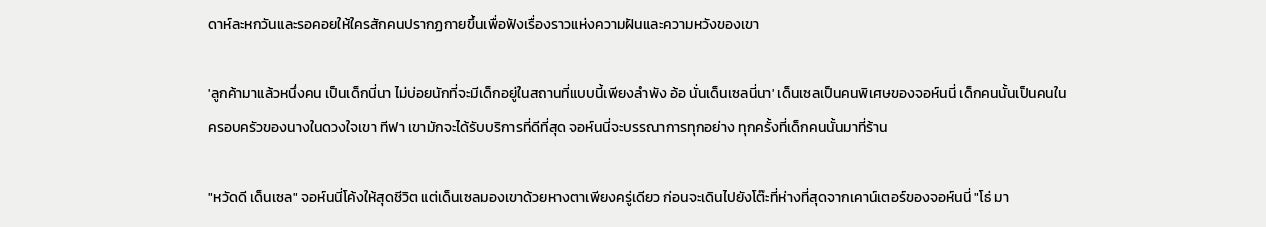ดาห์ละหกวันและรอคอยให้ใครสักคนปรากฏกายขึ้นเพื่อฟังเรื่องราวแห่งความฝันและความหวังของเขา

'ลูกค้ามาแล้วหนึ่งคน เป็นเด็กนี่นา ไม่บ่อยนักที่จะมีเด็กอยู่ในสถานที่แบบนี้เพียงลำพัง อ้อ นั่นเด็นเซลนี่นา' เด็นเซลเป็นคนพิเศษของจอห์นนี่ เด็กคนนั้นเป็นคนในครอบครัวของนางในดวงใจเขา ทีฟา เขามักจะได้รับบริการที่ดีที่สุด จอห์นนี่จะบรรณาการทุกอย่าง ทุกครั้งที่เด็กคนนั้นมาที่ร้าน

"หวัดดี เด็นเซล" จอห์นนี่โค้งให้สุดชีวิต แต่เด็นเซลมองเขาด้วยหางตาเพียงครู่เดียว ก่อนจะเดินไปยังโต๊ะที่ห่างที่สุดจากเคาน์เตอร์ของจอห์นนี่ "โธ่ มา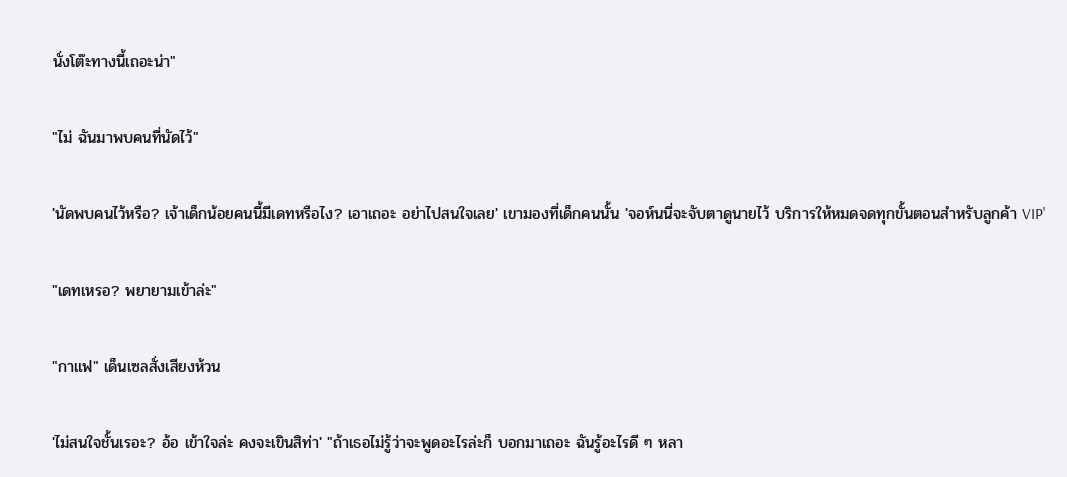นั่งโต๊ะทางนี้เถอะน่า"

"ไม่ ฉันมาพบคนที่นัดไว้"

'นัดพบคนไว้หรือ? เจ้าเด็กน้อยคนนี้มีเดทหรือไง? เอาเถอะ อย่าไปสนใจเลย' เขามองที่เด็กคนนั้น 'จอห์นนี่จะจับตาดูนายไว้ บริการให้หมดจดทุกขั้นตอนสำหรับลูกค้า VIP'

"เดทเหรอ? พยายามเข้าล่ะ"

"กาแฟ" เด็นเซลสั่งเสียงห้วน

'ไม่สนใจชั้นเรอะ? อ้อ เข้าใจล่ะ คงจะเขินสิท่า' "ถ้าเธอไม่รู้ว่าจะพูดอะไรล่ะก็ บอกมาเถอะ ฉันรู้อะไรดี ๆ หลา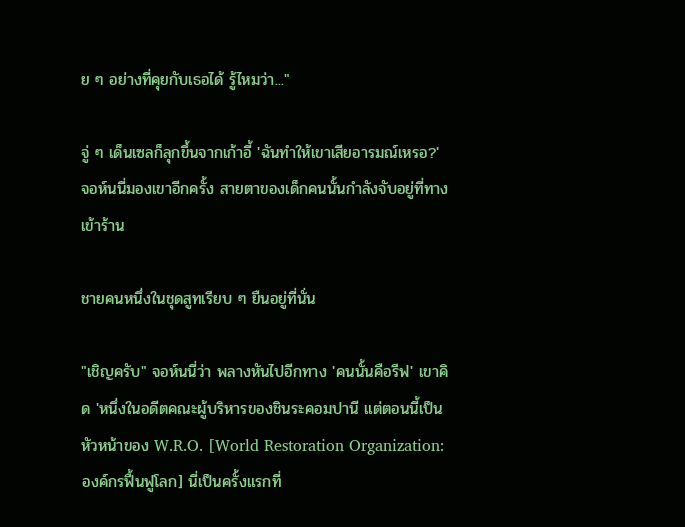ย ๆ อย่างที่คุยกับเธอได้ รู้ไหมว่า..."

จู่ ๆ เด็นเซลก็ลุกขึ้นจากเก้าอี้ 'ฉันทำให้เขาเสียอารมณ์เหรอ?' จอห์นนี่มองเขาอีกครั้ง สายตาของเด็กคนนั้นกำลังจับอยู่ที่ทางเข้าร้าน

ชายคนหนึ่งในชุดสูทเรียบ ๆ ยืนอยู่ที่นั่น

"เชิญครับ" จอห์นนี่ว่า พลางหันไปอีกทาง 'คนนั้นคือรีฟ' เขาคิด 'หนึ่งในอดีตคณะผู้บริหารของชินระคอมปานี แต่ตอนนี้เป็นหัวหน้าของ W.R.O. [World Restoration Organization: องค์กรฟื้นฟูโลก] นี่เป็นครั้งแรกที่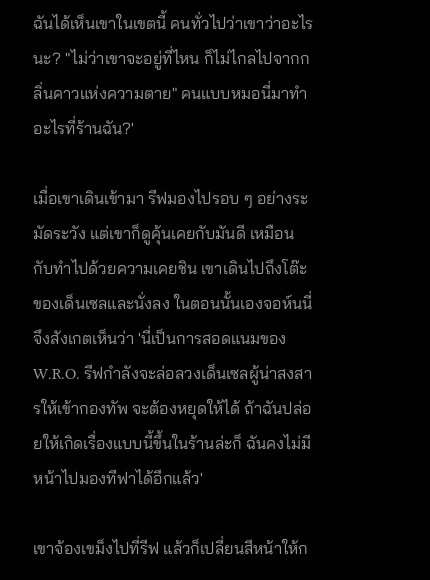ฉันได้เห็นเขาในเขตนี้ คนทั่วไปว่าเขาว่าอะไรนะ? "ไม่ว่าเขาจะอยู่ที่ไหน ก็ไม่ไกลไปจากกลิ่นคาวแห่งความตาย" คนแบบหมอนี่มาทำอะไรที่ร้านฉัน?'

เมื่อเขาเดินเข้ามา รีฟมองไปรอบ ๆ อย่างระมัดระวัง แต่เขาก็ดูคุ้นเคยกับมันดี เหมือนกับทำไปด้วยความเคยชิน เขาเดินไปถึงโต๊ะของเด็นเซลและนั่งลง ในตอนนั้นเองจอห์นนี่จึงสังเกตเห็นว่า 'นี่เป็นการสอดแนมของ W.R.O. รีฟกำลังจะล่อลวงเด็นเซลผู้น่าสงสารให้เข้ากองทัพ จะต้องหยุดให้ได้ ถ้าฉันปล่อยให้เกิดเรื่องแบบนี้ขึ้นในร้านล่ะก็ ฉันคงไม่มีหน้าไปมองทีฟาได้อีกแล้ว'

เขาจ้องเขม็งไปที่รีฟ แล้วก็เปลี่ยนสีหน้าให้ก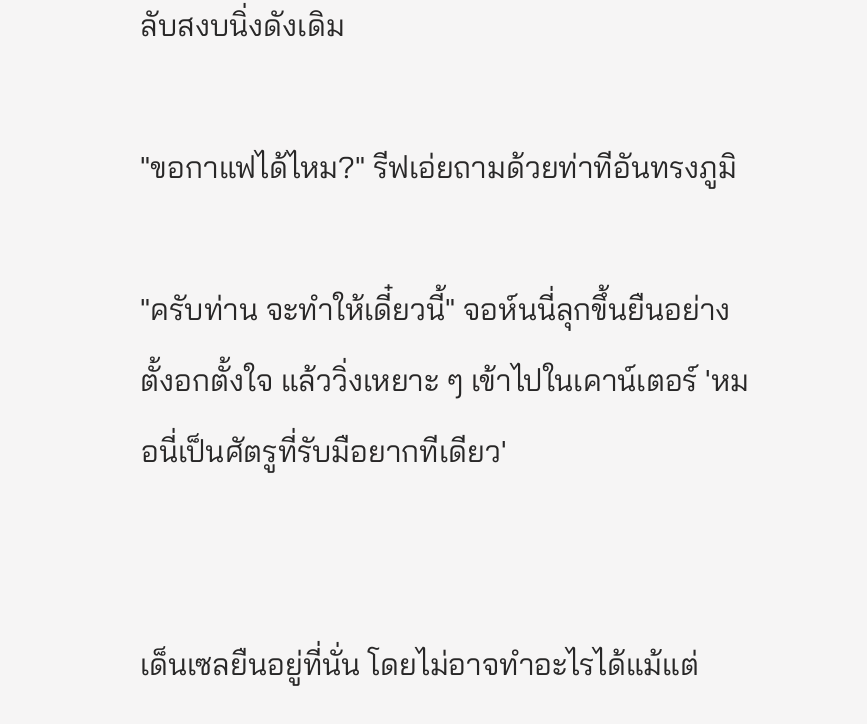ลับสงบนิ่งดังเดิม

"ขอกาแฟได้ไหม?" รีฟเอ่ยถามด้วยท่าทีอันทรงภูมิ

"ครับท่าน จะทำให้เดี๋ยวนี้" จอห์นนี่ลุกขึ้นยืนอย่างตั้งอกตั้งใจ แล้ววิ่งเหยาะ ๆ เข้าไปในเคาน์เตอร์ 'หมอนี่เป็นศัตรูที่รับมือยากทีเดียว'


เด็นเซลยืนอยู่ที่นั่น โดยไม่อาจทำอะไรได้แม้แต่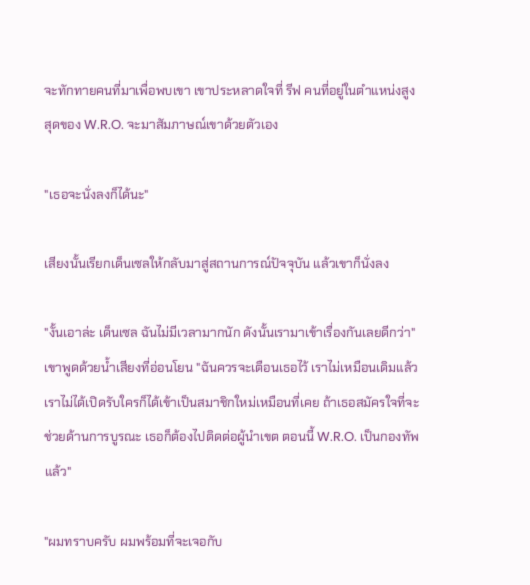จะทักทายคนที่มาเพื่อพบเขา เขาประหลาดใจที่ รีฟ คนที่อยู่ในตำแหน่งสูงสุดของ W.R.O. จะมาสัมภาษณ์เขาด้วยตัวเอง

"เธอจะนั่งลงก็ได้นะ"

เสียงนั้นเรียกเด็นเซลให้กลับมาสู่สถานการณ์ปัจจุบัน แล้วเขาก็นั่งลง

"งั้นเอาล่ะ เด็นเซล ฉันไม่มีเวลามากนัก ดังนั้นเรามาเข้าเรื่องกันเลยดีกว่า" เขาพูดด้วยน้ำเสียงที่อ่อนโยน "ฉันควรจะเตือนเธอไว้ เราไม่เหมือนเดิมแล้ว เราไม่ได้เปิดรับใครก็ได้เข้าเป็นสมาชิกใหม่เหมือนที่เคย ถ้าเธอสมัครใจที่จะช่วยด้านการบูรณะ เธอก็ต้องไปติดต่อผู้นำเขต ตอนนี้ W.R.O. เป็นกองทัพแล้ว"

"ผมทราบครับ ผมพร้อมที่จะเจอกับ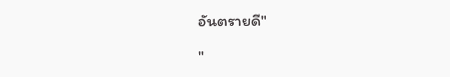อันตรายดี"

"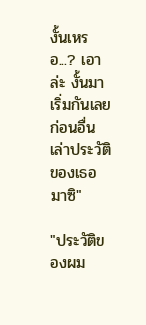งั้นเหรอ...? เอาล่ะ งั้นมาเริ่มกันเลย ก่อนอื่น เล่าประวัติของเธอมาซิ"

"ประวัติของผม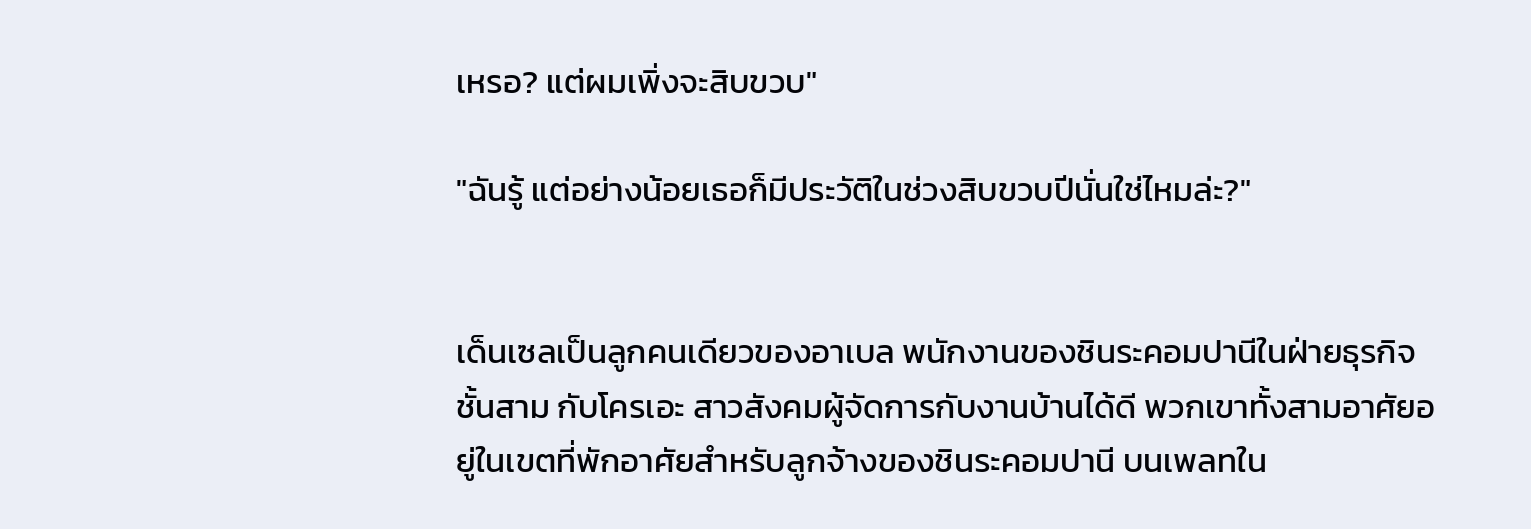เหรอ? แต่ผมเพิ่งจะสิบขวบ"

"ฉันรู้ แต่อย่างน้อยเธอก็มีประวัติในช่วงสิบขวบปีนั่นใช่ไหมล่ะ?"


เด็นเซลเป็นลูกคนเดียวของอาเบล พนักงานของชินระคอมปานีในฝ่ายธุรกิจชั้นสาม กับโครเอะ สาวสังคมผู้จัดการกับงานบ้านได้ดี พวกเขาทั้งสามอาศัยอยู่ในเขตที่พักอาศัยสำหรับลูกจ้างของชินระคอมปานี บนเพลทใน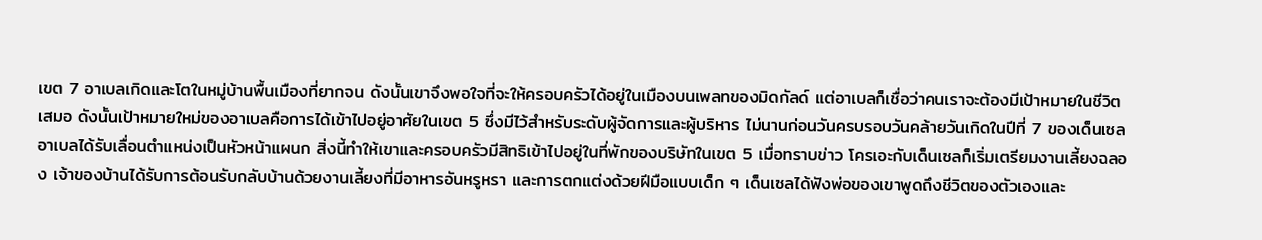เขต 7 อาเบลเกิดและโตในหมู่บ้านพื้นเมืองที่ยากจน ดังนั้นเขาจึงพอใจที่จะให้ครอบครัวได้อยู่ในเมืองบนเพลทของมิดกัลด์ แต่อาเบลก็เชื่อว่าคนเราจะต้องมีเป้าหมายในชีวิตเสมอ ดังนั้นเป้าหมายใหม่ของอาเบลคือการได้เข้าไปอยู่อาศัยในเขต 5 ซึ่งมีไว้สำหรับระดับผู้จัดการและผู้บริหาร ไม่นานก่อนวันครบรอบวันคล้ายวันเกิดในปีที่ 7 ของเด็นเซล อาเบลได้รับเลื่อนตำแหน่งเป็นหัวหน้าแผนก สิ่งนี้ทำให้เขาและครอบครัวมีสิทธิเข้าไปอยู่ในที่พักของบริษัทในเขต 5 เมื่อทราบข่าว โครเอะกับเด็นเซลก็เริ่มเตรียมงานเลี้ยงฉลอง เจ้าของบ้านได้รับการต้อนรับกลับบ้านด้วยงานเลี้ยงที่มีอาหารอันหรูหรา และการตกแต่งด้วยฝีมือแบบเด็ก ๆ เด็นเซลได้ฟังพ่อของเขาพูดถึงชีวิตของตัวเองและ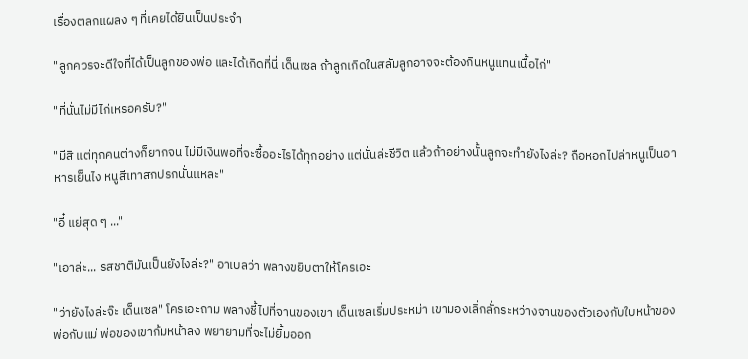เรื่องตลกแผลง ๆ ที่เคยได้ยินเป็นประจำ

"ลูกควรจะดีใจที่ได้เป็นลูกของพ่อ และได้เกิดที่นี่ เด็นเซล ถ้าลูกเกิดในสลัมลูกอาจจะต้องกินหนูแทนเนื้อไก่"

"ที่นั่นไม่มีไก่เหรอครับ?"

"มีสิ แต่ทุกคนต่างก็ยากจน ไม่มีเงินพอที่จะซื้ออะไรได้ทุกอย่าง แต่นั่นล่ะชีวิต แล้วถ้าอย่างนั้นลูกจะทำยังไงล่ะ? ถือหอกไปล่าหนูเป็นอาหารเย็นไง หนูสีเทาสกปรกนั่นแหละ"

"อี๋ แย่สุด ๆ ..."

"เอาล่ะ... รสชาติมันเป็นยังไงล่ะ?" อาเบลว่า พลางขยิบตาให้โครเอะ

"ว่ายังไงล่ะจ๊ะ เด็นเซล" โครเอะถาม พลางชี้ไปที่จานของเขา เด็นเซลเริ่มประหม่า เขามองเลิ่กลั่กระหว่างจานของตัวเองกับใบหน้าของพ่อกับแม่ พ่อของเขาก้มหน้าลง พยายามที่จะไม่ยิ้มออก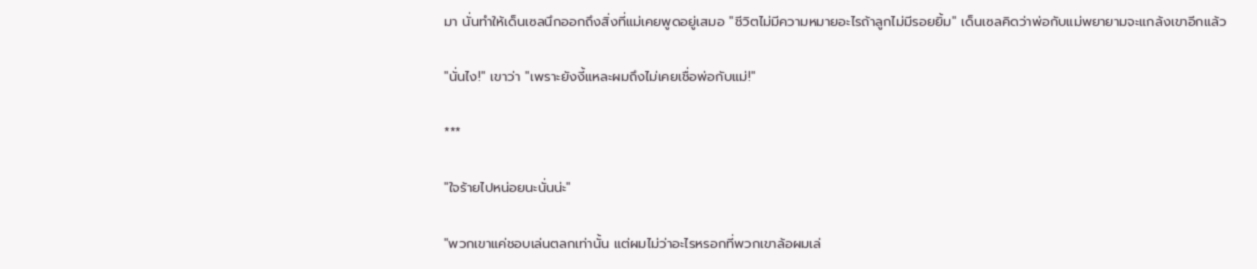มา นั่นทำให้เด็นเซลนึกออกถึงสิ่งที่แม่เคยพูดอยู่เสมอ "ชีวิตไม่มีความหมายอะไรถ้าลูกไม่มีรอยยิ้ม" เด็นเซลคิดว่าพ่อกับแม่พยายามจะแกล้งเขาอีกแล้ว

"นั่นไง!" เขาว่า "เพราะยังงี้แหละผมถึงไม่เคยเชื่อพ่อกับแม่!"

***

"ใจร้ายไปหน่อยนะนั่นน่ะ"

"พวกเขาแค่ชอบเล่นตลกเท่านั้น แต่ผมไม่ว่าอะไรหรอกที่พวกเขาล้อผมเล่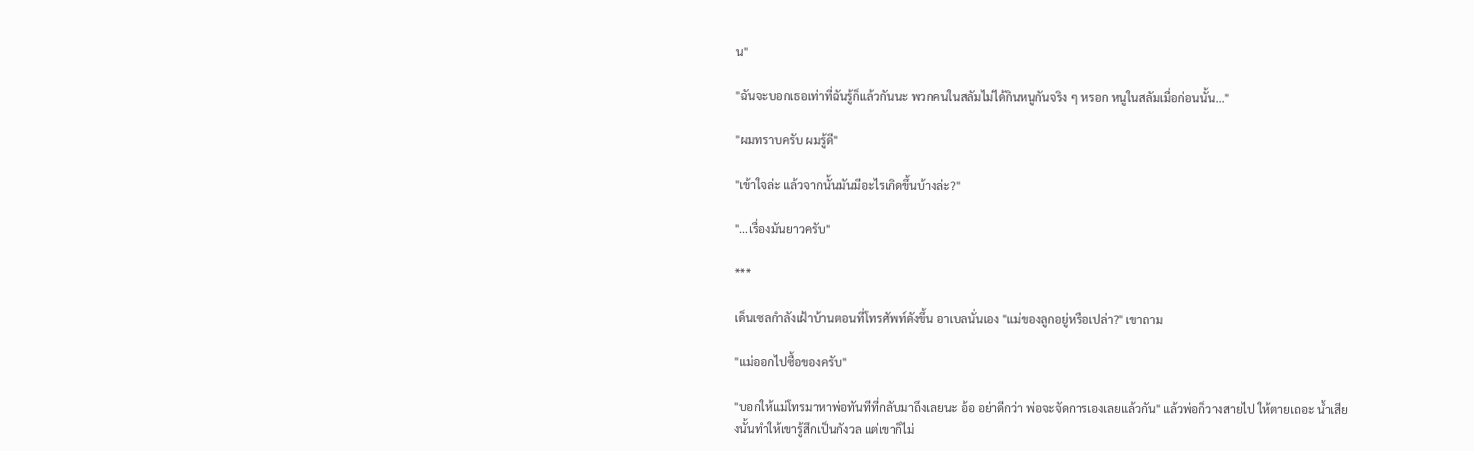น"

"ฉันจะบอกเธอเท่าที่ฉันรู้ก็แล้วกันนะ พวกคนในสลัมไม่ได้กินหนูกันจริง ๆ หรอก หนูในสลัมเมื่อก่อนนั้น..."

"ผมทราบครับ ผมรู้ดี"

"เข้าใจล่ะ แล้วจากนั้นมันมีอะไรเกิดขึ้นบ้างล่ะ?"

"...เรื่องมันยาวครับ"

***

เด็นเซลกำลังเฝ้าบ้านตอนที่โทรศัพท์ดังขึ้น อาเบลนั่นเอง "แม่ของลูกอยู่หรือเปล่า?" เขาถาม

"แม่ออกไปซื้อของครับ"

"บอกให้แม่โทรมาหาพ่อทันทีที่กลับมาถึงเลยนะ อ้อ อย่าดีกว่า พ่อจะจัดการเองเลยแล้วกัน" แล้วพ่อก็วางสายไป ให้ตายเถอะ น้ำเสียงนั้นทำให้เขารู้สึกเป็นกังวล แต่เขาก็ไม่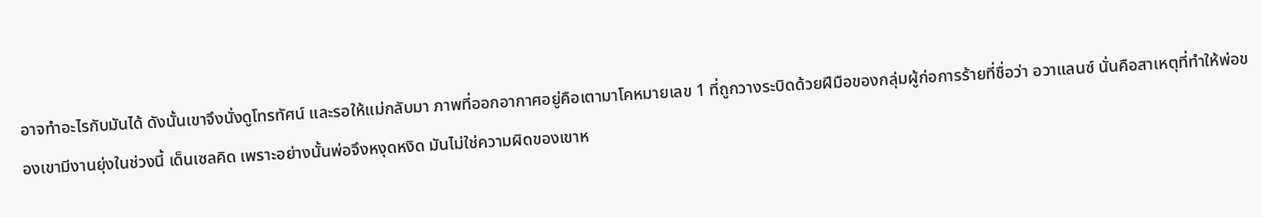อาจทำอะไรกับมันได้ ดังนั้นเขาจึงนั่งดูโทรทัศน์ และรอให้แม่กลับมา ภาพที่ออกอากาศอยู่คือเตามาโคหมายเลข 1 ที่ถูกวางระบิดด้วยฝีมือของกลุ่มผู้ก่อการร้ายที่ชื่อว่า อวาแลนซ์ นั่นคือสาเหตุที่ทำให้พ่อของเขามีงานยุ่งในช่วงนี้ เด็นเซลคิด เพราะอย่างนั้นพ่อจึงหงุดหงิด มันไม่ใช่ความผิดของเขาห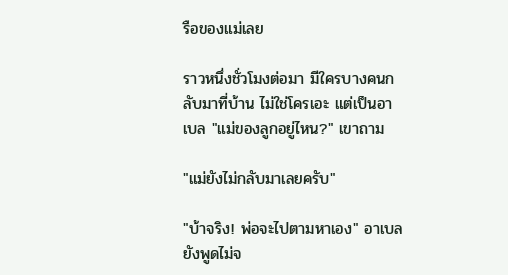รือของแม่เลย

ราวหนึ่งชั่วโมงต่อมา มีใครบางคนกลับมาที่บ้าน ไม่ใช่โครเอะ แต่เป็นอาเบล "แม่ของลูกอยู่ไหน?" เขาถาม

"แม่ยังไม่กลับมาเลยครับ"

"บ้าจริง! พ่อจะไปตามหาเอง" อาเบลยังพูดไม่จ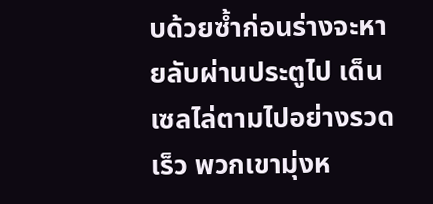บด้วยซ้ำก่อนร่างจะหายลับผ่านประตูไป เด็นเซลไล่ตามไปอย่างรวดเร็ว พวกเขามุ่งห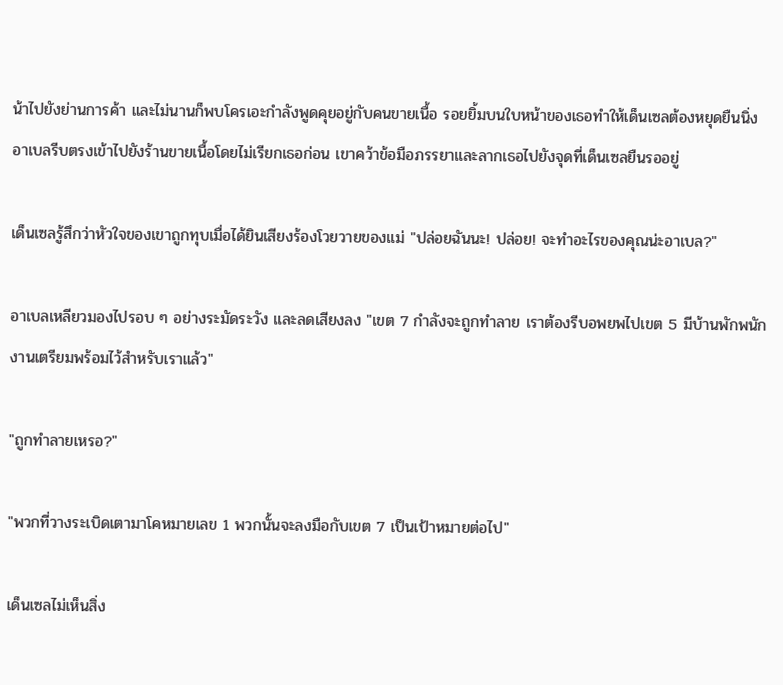น้าไปยังย่านการค้า และไม่นานก็พบโครเอะกำลังพูดคุยอยู่กับคนขายเนื้อ รอยยิ้มบนใบหน้าของเธอทำให้เด็นเซลต้องหยุดยืนนิ่ง อาเบลรีบตรงเข้าไปยังร้านขายเนื้อโดยไม่เรียกเธอก่อน เขาคว้าข้อมือภรรยาและลากเธอไปยังจุดที่เด็นเซลยืนรออยู่

เด็นเซลรู้สึกว่าหัวใจของเขาถูกทุบเมื่อได้ยินเสียงร้องโวยวายของแม่ "ปล่อยฉันนะ! ปล่อย! จะทำอะไรของคุณน่ะอาเบล?"

อาเบลเหลียวมองไปรอบ ๆ อย่างระมัดระวัง และลดเสียงลง "เขต 7 กำลังจะถูกทำลาย เราต้องรีบอพยพไปเขต 5 มีบ้านพักพนักงานเตรียมพร้อมไว้สำหรับเราแล้ว"

"ถูกทำลายเหรอ?"

"พวกที่วางระเบิดเตามาโคหมายเลข 1 พวกนั้นจะลงมือกับเขต 7 เป็นเป้าหมายต่อไป"

เด็นเซลไม่เห็นสิ่ง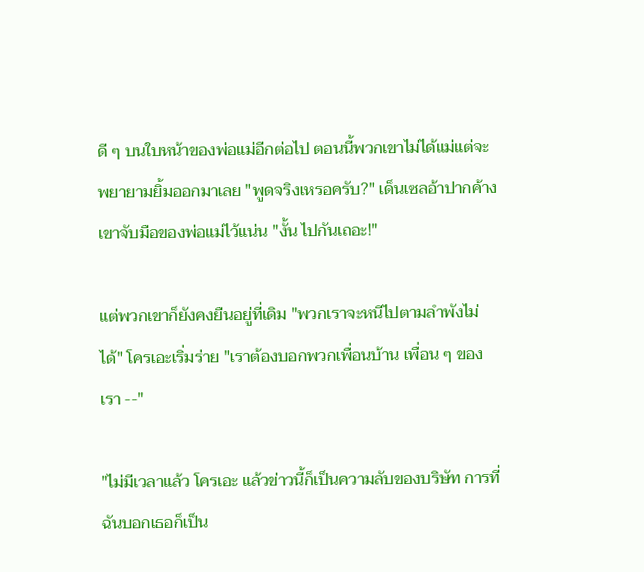ดี ๆ บนใบหน้าของพ่อแม่อีกต่อไป ตอนนี้พวกเขาไม่ได้แม่แต่จะพยายามยิ้มออกมาเลย "พูดจริงเหรอครับ?" เด็นเซลอ้าปากค้าง เขาจับมือของพ่อแม่ไว้แน่น "งั้น ไปกันเถอะ!"

แต่พวกเขาก็ยังคงยืนอยู่ที่เดิม "พวกเราจะหนีไปตามลำพังไม่ได้" โครเอะเริ่มร่าย "เราต้องบอกพวกเพื่อนบ้าน เพื่อน ๆ ของเรา --"

"ไม่มีเวลาแล้ว โครเอะ แล้วข่าวนี้ก็เป็นความลับของบริษัท การที่ฉันบอกเธอก็เป็น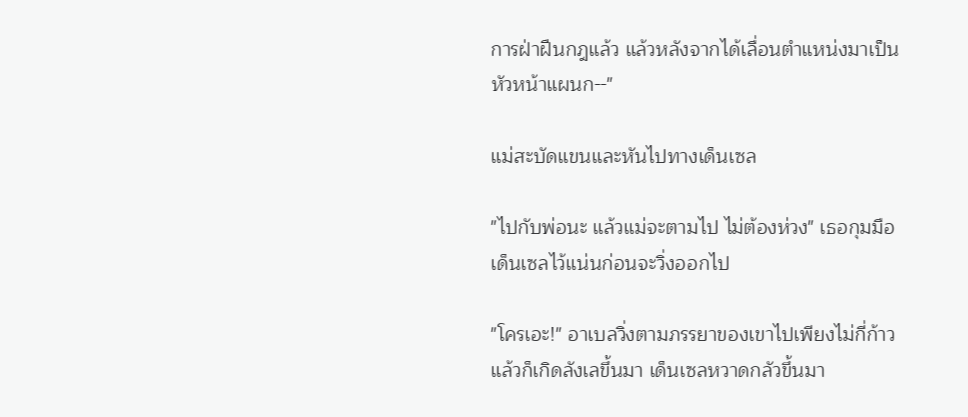การฝ่าฝืนกฎแล้ว แล้วหลังจากได้เลื่อนตำแหน่งมาเป็นหัวหน้าแผนก--"

แม่สะบัดแขนและหันไปทางเด็นเซล

"ไปกับพ่อนะ แล้วแม่จะตามไป ไม่ต้องห่วง" เธอกุมมือเด็นเซลไว้แน่นก่อนจะวิ่งออกไป

"โครเอะ!" อาเบลวิ่งตามภรรยาของเขาไปเพียงไม่กี่ก้าว แล้วก็เกิดลังเลขึ้นมา เด็นเซลหวาดกลัวขึ้นมา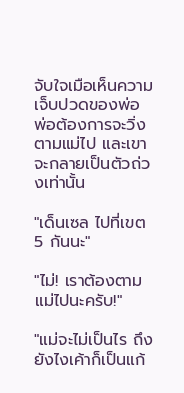จับใจเมือเห็นความเจ็บปวดของพ่อ พ่อต้องการจะวิ่งตามแม่ไป และเขาจะกลายเป็นตัวถ่วงเท่านั้น

"เด็นเซล ไปที่เขต 5 กันนะ"

"ไม่! เราต้องตามแม่ไปนะครับ!"

"แม่จะไม่เป็นไร ถึงยังไงเค้าก็เป็นแก้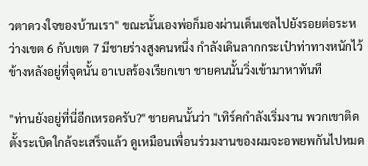วตาดวงใจของบ้านเรา" ขณะนั้นเองพ่อก็มองผ่านเด็นเซลไปยังรอยต่อระหว่างเขต 6 กับเขต 7 มีชายร่างสูงคนหนึ่ง กำลังเดินลากกระเป๋าท่าทางหนักไว้ข้างหลังอยู่ที่จุดนั้น อาเบลร้องเรียกเขา ชายคนนั้นวิ่งเข้ามาหาทันที

"ท่านยังอยู่ที่นี่อีกเหรอครับ?" ชายคนนั้นว่า "เทิร์คกำลังเริ่มงาน พวกเขาติดตั้งระเบิดใกล้จะเสร็จแล้ว ดูเหมือนเพื่อนร่วมงานของผมจะอพยพกันไปหมด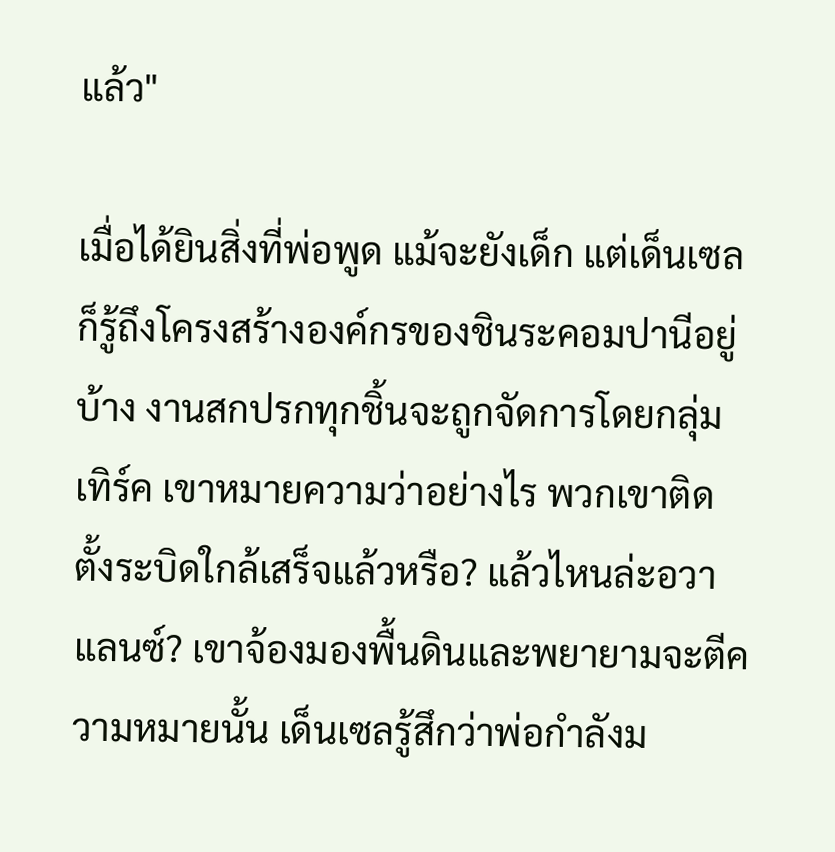แล้ว"

เมื่อได้ยินสิ่งที่พ่อพูด แม้จะยังเด็ก แต่เด็นเซลก็รู้ถึงโครงสร้างองค์กรของชินระคอมปานีอยู่บ้าง งานสกปรกทุกชิ้นจะถูกจัดการโดยกลุ่มเทิร์ค เขาหมายความว่าอย่างไร พวกเขาติดตั้งระบิดใกล้เสร็จแล้วหรือ? แล้วไหนล่ะอวาแลนซ์? เขาจ้องมองพื้นดินและพยายามจะตีความหมายนั้น เด็นเซลรู้สึกว่าพ่อกำลังม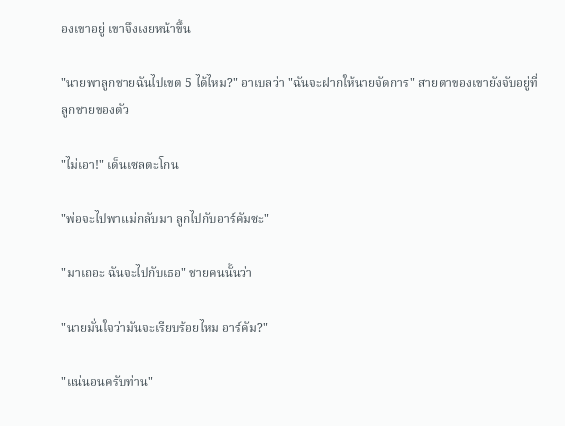องเขาอยู่ เขาจึงเงยหน้าขึ้น

"นายพาลูกชายฉันไปเขต 5 ได้ไหม?" อาเบลว่า "ฉันจะฝากให้นายจัดการ" สายตาของเขายังจับอยู่ที่ลูกชายของตัว

"ไม่เอา!" เด็นเซลตะโกน

"พ่อจะไปพาแม่กลับมา ลูกไปกับอาร์คัมซะ"

"มาเถอะ ฉันจะไปกับเธอ" ชายคนนั้นว่า

"นายมั่นใจว่ามันจะเรียบร้อยไหม อาร์คัม?"

"แน่นอนครับท่าน"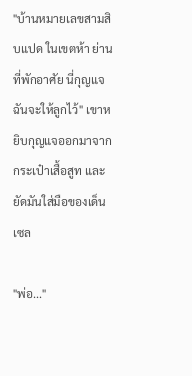"บ้านหมายเลขสามสิบแปด ในเขตห้า ย่านที่พักอาศัย นี่กุญแจ ฉันจะให้ลูกไว้" เขาหยิบกุญแจออกมาจากกระเป๋าเสื้อสูท และยัดมันใส่มือของเด็นเซล

"พ่อ..."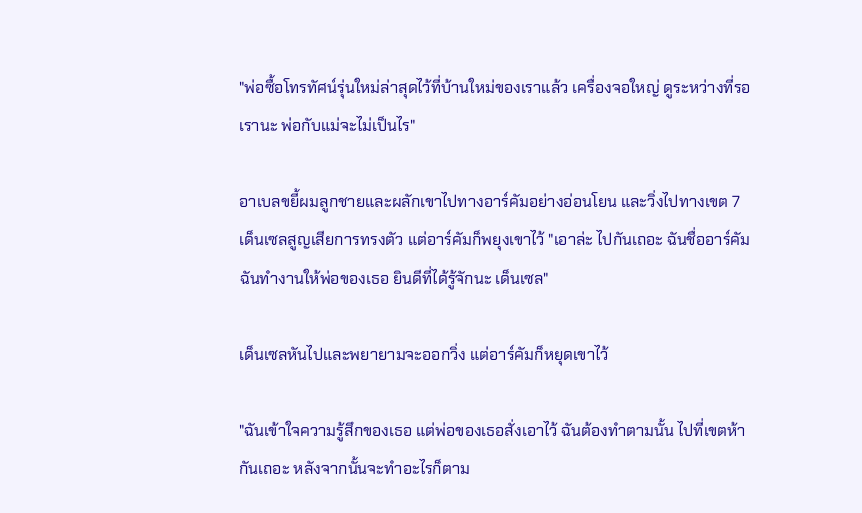"พ่อซื้อโทรทัศน์รุ่นใหม่ล่าสุดไว้ที่บ้านใหม่ของเราแล้ว เครื่องจอใหญ่ ดูระหว่างที่รอเรานะ พ่อกับแม่จะไม่เป็นไร"

อาเบลขยี้ผมลูกชายและผลักเขาไปทางอาร์คัมอย่างอ่อนโยน และวิ่งไปทางเขต 7 เด็นเซลสูญเสียการทรงตัว แต่อาร์คัมก็พยุงเขาไว้ "เอาล่ะ ไปกันเถอะ ฉันชื่ออาร์คัม ฉันทำงานให้พ่อของเธอ ยินดีที่ได้รู้จักนะ เด็นเซล"

เด็นเซลหันไปและพยายามจะออกวิ่ง แต่อาร์คัมก็หยุดเขาไว้

"ฉันเข้าใจความรู้สึกของเธอ แต่พ่อของเธอสั่งเอาไว้ ฉันต้องทำตามนั้น ไปที่เขตห้ากันเถอะ หลังจากนั้นจะทำอะไรก็ตาม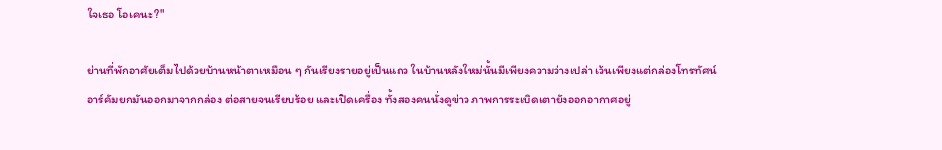ใจเธอ โอเคนะ?"

ย่านที่พักอาศัยเต็มไปด้วยบ้านหน้าตาเหมือน ๆ กันเรียงรายอยู่เป็นแถว ในบ้านหลังใหม่นั้นมีเพียงความว่างเปล่า เว้นเพียงแต่กล่องโทรทัศน์ อาร์คัมยกมันออกมาจากกล่อง ต่อสายจนเรียบร้อย และเปิดเครื่อง ทั้งสองคนนั่งดูข่าว ภาพการระเบิดเตายังออกอากาศอยู่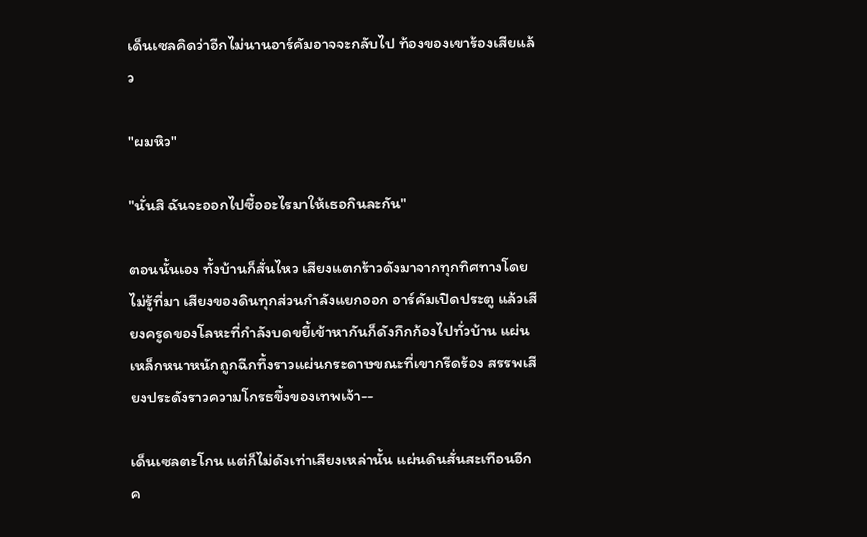เด็นเซลคิดว่าอีกไม่นานอาร์คัมอาจจะกลับไป ท้องของเขาร้องเสียแล้ว

"ผมหิว"

"นั่นสิ ฉันจะออกไปซื้ออะไรมาให้เธอกินละกัน"

ตอนนั้นเอง ทั้งบ้านก็สั่นไหว เสียงแตกร้าวดังมาจากทุกทิศทางโดยไม่รู้ที่มา เสียงของดินทุกส่วนกำลังแยกออก อาร์คัมเปิดประตู แล้วเสียงครูดของโลหะที่กำลังบดขยี้เข้าหากันก็ดังกึกก้องไปทั่วบ้าน แผ่นเหล็กหนาหนักถูกฉีกทึ้งราวแผ่นกระดาษขณะที่เขากรีดร้อง สรรพเสียงประดังราวความโกรธขึ้งของเทพเจ้า--

เด็นเซลตะโกน แต่ก็ไม่ดังเท่าเสียงเหล่านั้น แผ่นดินสั่นสะเทือนอีกค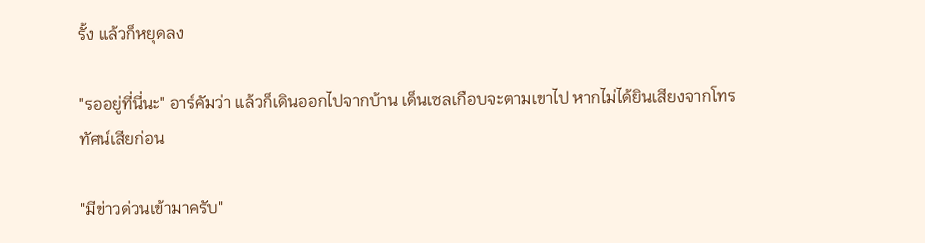รั้ง แล้วก็หยุดลง

"รออยู่ที่นี่นะ" อาร์คัมว่า แล้วก็เดินออกไปจากบ้าน เด็นเซลเกือบจะตามเขาไป หากไม่ได้ยินเสียงจากโทรทัศน์เสียก่อน

"มีข่าวด่วนเข้ามาครับ"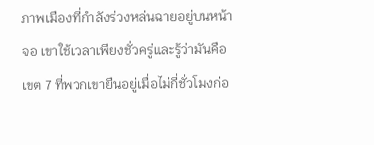ภาพเมืองที่กำลังร่วงหล่นฉายอยู่บนหน้าจอ เขาใช้เวลาเพียงชั่วครู่และรู้ว่ามันคือเขต 7 ที่พวกเขายืนอยู่เมื่อไม่กี่ชั่วโมงก่อ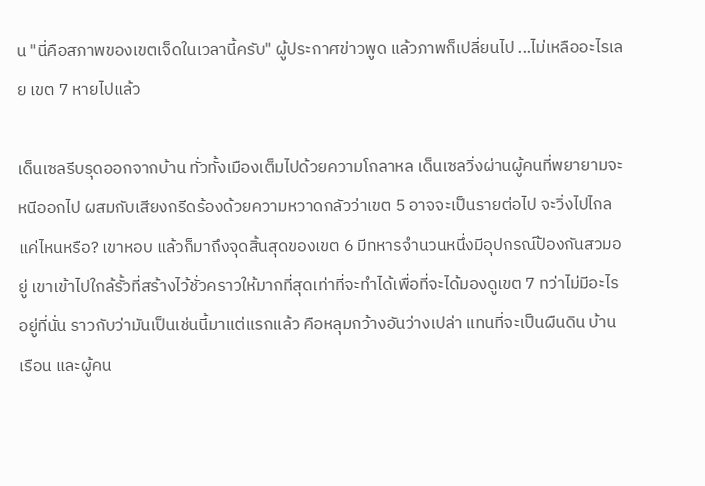น "นี่คือสภาพของเขตเจ็ดในเวลานี้ครับ" ผู้ประกาศข่าวพูด แล้วภาพก็เปลี่ยนไป ...ไม่เหลืออะไรเลย เขต 7 หายไปแล้ว

เด็นเซลรีบรุดออกจากบ้าน ทั่วทั้งเมืองเต็มไปด้วยความโกลาหล เด็นเซลวิ่งผ่านผู้คนที่พยายามจะหนีออกไป ผสมกับเสียงกรีดร้องด้วยความหวาดกลัวว่าเขต 5 อาจจะเป็นรายต่อไป จะวิ่งไปไกลแค่ไหนหรือ? เขาหอบ แล้วก็มาถึงจุดสิ้นสุดของเขต 6 มีทหารจำนวนหนึ่งมีอุปกรณ์ป้องกันสวมอยู่ เขาเข้าไปใกล้รั้วที่สร้างไว้ชั่วคราวให้มากที่สุดเท่าที่จะทำได้เพื่อที่จะได้มองดูเขต 7 ทว่าไม่มีอะไรอยู่ที่นั่น ราวกับว่ามันเป็นเช่นนี้มาแต่แรกแล้ว คือหลุมกว้างอันว่างเปล่า แทนที่จะเป็นผืนดิน บ้านเรือน และผู้คน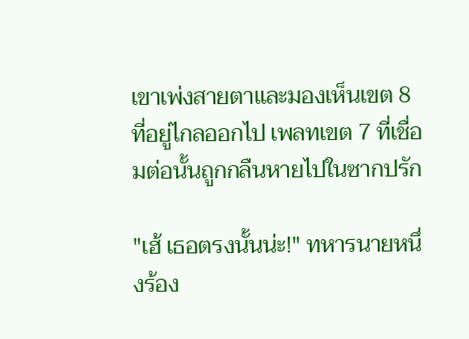เขาเพ่งสายตาและมองเห็นเขต 8 ที่อยู่ไกลออกไป เพลทเขต 7 ที่เชื่อมต่อนั้นถูกกลืนหายไปในซากปรัก

"เฮ้ เธอตรงนั้นน่ะ!" ทหารนายหนึ่งร้อง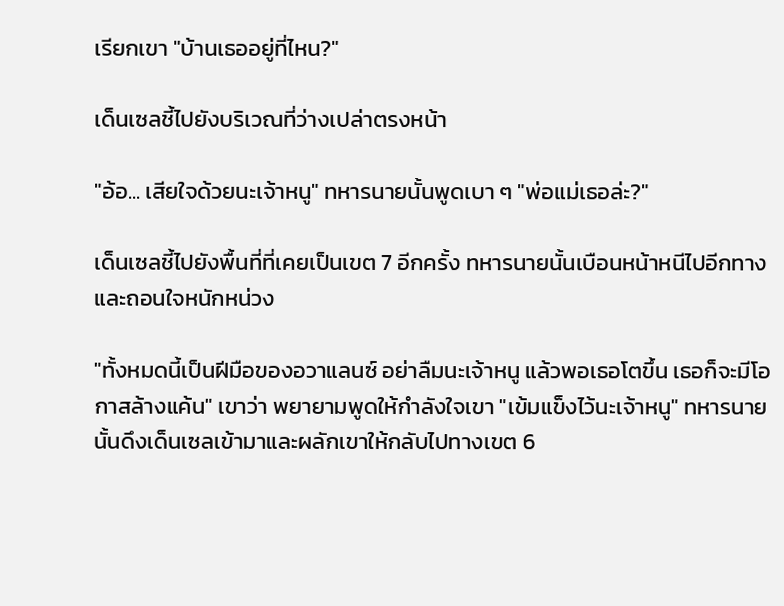เรียกเขา "บ้านเธออยู่ที่ไหน?"

เด็นเซลชี้ไปยังบริเวณที่ว่างเปล่าตรงหน้า

"อ้อ... เสียใจด้วยนะเจ้าหนู" ทหารนายนั้นพูดเบา ๆ "พ่อแม่เธอล่ะ?"

เด็นเซลชี้ไปยังพื้นที่ที่เคยเป็นเขต 7 อีกครั้ง ทหารนายนั้นเบือนหน้าหนีไปอีกทางและถอนใจหนักหน่วง

"ทั้งหมดนี้เป็นฝีมือของอวาแลนซ์ อย่าลืมนะเจ้าหนู แล้วพอเธอโตขึ้น เธอก็จะมีโอกาสล้างแค้น" เขาว่า พยายามพูดให้กำลังใจเขา "เข้มแข็งไว้นะเจ้าหนู" ทหารนายนั้นดึงเด็นเซลเข้ามาและผลักเขาให้กลับไปทางเขต 6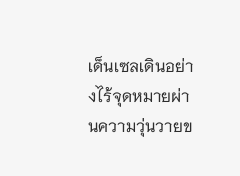เด็นเซลเดินอย่างไร้จุดหมายผ่านความวุ่นวายข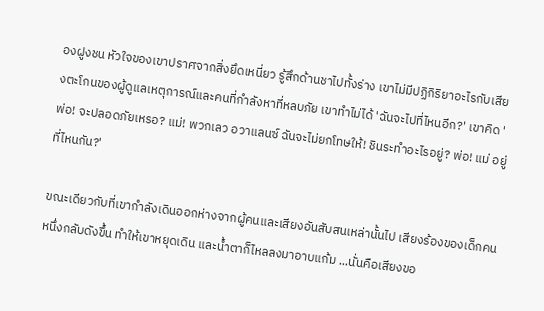องฝูงชน หัวใจของเขาปราศจากสิ่งยึดเหนี่ยว รู้สึกด้านชาไปทั้งร่าง เขาไม่มีปฏิกิริยาอะไรกับเสียงตะโกนของผู้ดูแลเหตุการณ์และคนที่กำลังหาที่หลบภัย เขาทำไม่ได้ 'ฉันจะไปที่ไหนอีก?' เขาคิด 'พ่อ! จะปลอดภัยเหรอ? แม่! พวกเลว อวาแลนซ์ ฉันจะไม่ยกโทษให้! ชินระทำอะไรอยู่? พ่อ! แม่ อยู่ที่ไหนกัน?'

ขณะเดียวกับที่เขากำลังเดินออกห่างจากผู้คนและเสียงอันสับสนเหล่านั้นไป เสียงร้องของเด็กคนหนึ่งกลับดังขึ้น ทำให้เขาหยุดเดิน และน้ำตาก็ไหลลงมาอาบแก้ม ...นั่นคือเสียงขอ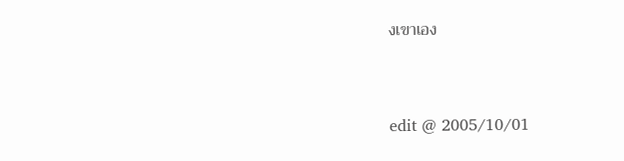งเขาเอง


edit @ 2005/10/01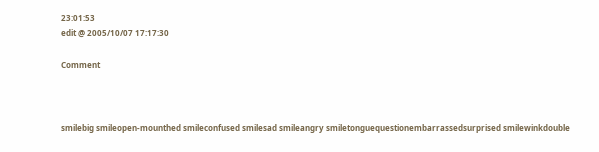23:01:53
edit @ 2005/10/07 17:17:30

Comment



smilebig smileopen-mounthed smileconfused smilesad smileangry smiletonguequestionembarrassedsurprised smilewinkdouble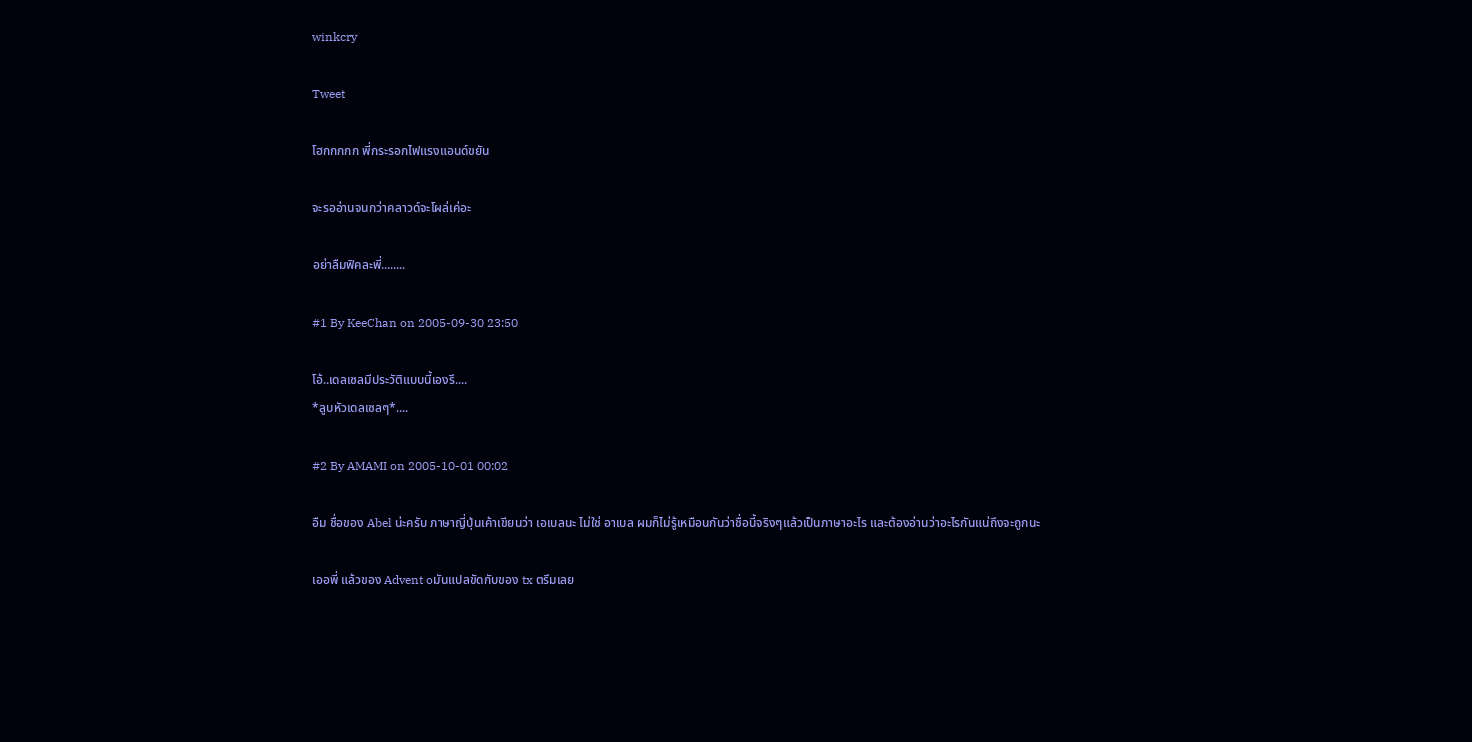winkcry

Tweet

โฮกกกกก พี่กระรอกไฟแรงแอนด์ขยัน

จะรออ่านจนกว่าคลาวด์จะโผล่เค่อะ

อย่าลืมฟิคละพี่........

#1 By KeeChan on 2005-09-30 23:50

โอ้..เดลเซลมีประวัติแบบนี้เองรึ....
*ลูบหัวเดลเซลๆ*....

#2 By AMAMI on 2005-10-01 00:02

อืม ชื่อของ Abel น่ะครับ ภาษาญี่ปุ่นเค้าเขียนว่า เอเบลนะ ไม่ใช่ อาเบล ผมก็ไม่รู้เหมือนกันว่าชื่อนี้จริงๆแล้วเป็นภาษาอะไร และต้องอ่านว่าอะไรกันแน่ถึงจะถูกนะ

เออพี่ แล้วของ Advent oมันแปลขัดกับของ tx ตรึมเลย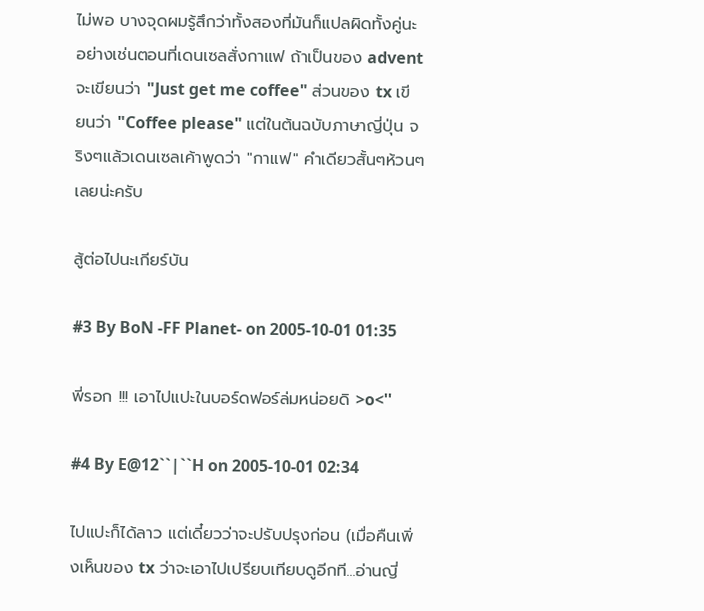ไม่พอ บางจุดผมรู้สึกว่าทั้งสองที่มันก็แปลผิดทั้งคู่นะ อย่างเช่นตอนที่เดนเซลสั่งกาแฟ ถ้าเป็นของ advent จะเขียนว่า "Just get me coffee" ส่วนของ tx เขียนว่า "Coffee please" แต่ในต้นฉบับภาษาญี่ปุ่น จริงๆแล้วเดนเซลเค้าพูดว่า "กาแฟ" คำเดียวสั้นๆห้วนๆเลยน่ะครับ

สู้ต่อไปนะเกียร์บัน

#3 By BoN -FF Planet- on 2005-10-01 01:35

พี่รอก !!! เอาไปแปะในบอร์ดฟอร์ล่มหน่อยดิ >o<''

#4 By E@12``|``H on 2005-10-01 02:34

ไปแปะก็ได้ลาว แต่เดี๋ยวว่าจะปรับปรุงก่อน (เมื่อคืนเพิ่งเห็นของ tx ว่าจะเอาไปเปรียบเทียบดูอีกที...อ่านญี่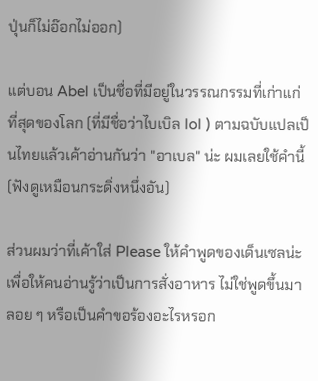ปุ่นก็ไม่อ๊อกไม่ออก)

แต่บอน Abel เป็นชื่อที่มีอยู่ในวรรณกรรมที่เก่าแก่ที่สุดของโลก (ที่มีชื่อว่าไบเบิล lol ) ตามฉบับแปลเป็นไทยแล้วเค้าอ่านกันว่า "อาเบล" น่ะ ผมเลยใช้คำนี้ (ฟังดูเหมือนกระดิ่งหนึ่งอัน)

ส่วนผมว่าที่เค้าใส่ Please ให้คำพูดของเด็นเซลน่ะ เพื่อให้คนอ่านรู้ว่าเป็นการสั่งอาหาร ไม่ใช่พูดขึ้นมาลอย ๆ หรือเป็นคำขอร้องอะไรหรอก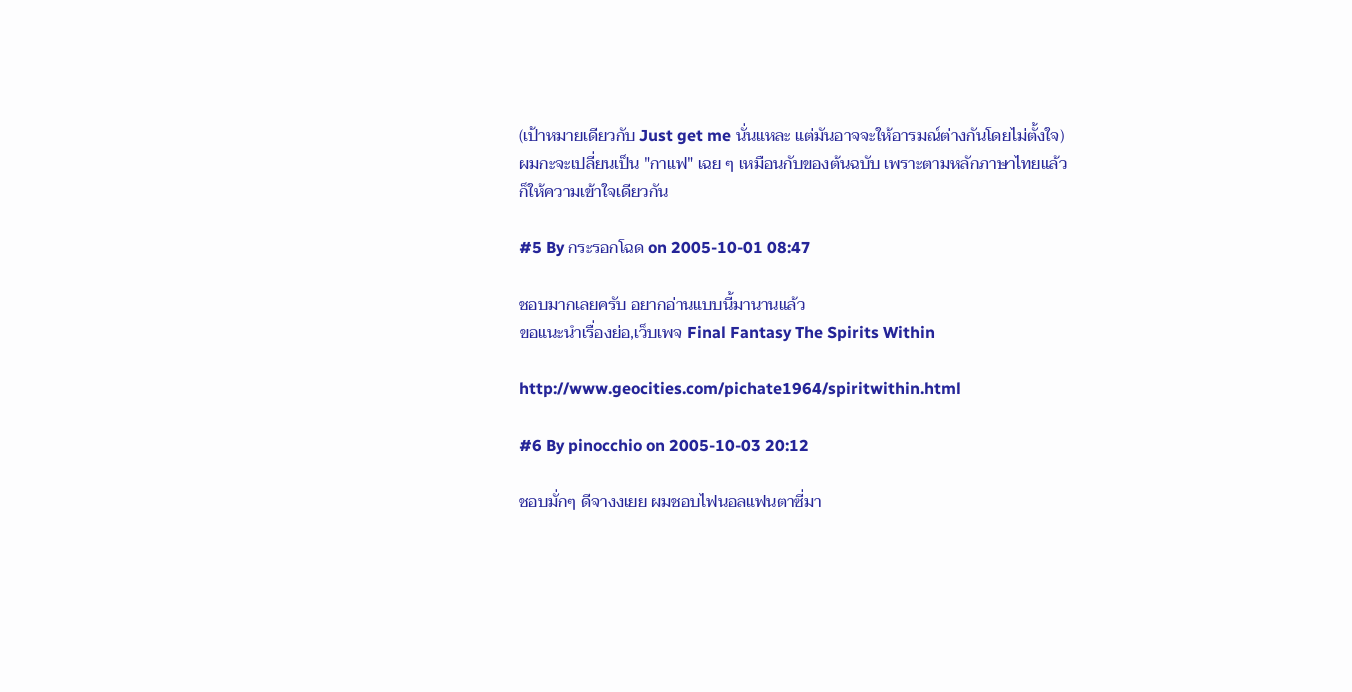(เป้าหมายเดียวกับ Just get me นั่นแหละ แต่มันอาจจะให้อารมณ์ต่างกันโดยไม่ตั้งใจ) ผมกะจะเปลี่ยนเป็น "กาแฟ" เฉย ๆ เหมือนกับของต้นฉบับ เพราะตามหลักภาษาไทยแล้วก็ให้ความเข้าใจเดียวกัน

#5 By กระรอกโฉด on 2005-10-01 08:47

ชอบมากเลยครับ อยากอ่านแบบนี้มานานแล้ว
ขอแนะนำเรื่องย่อ,เว็บเพจ Final Fantasy The Spirits Within

http://www.geocities.com/pichate1964/spiritwithin.html

#6 By pinocchio on 2005-10-03 20:12

ชอบมั่กๆ ดีจางงเยย ผมชอบไฟนอลแฟนตาซี่มา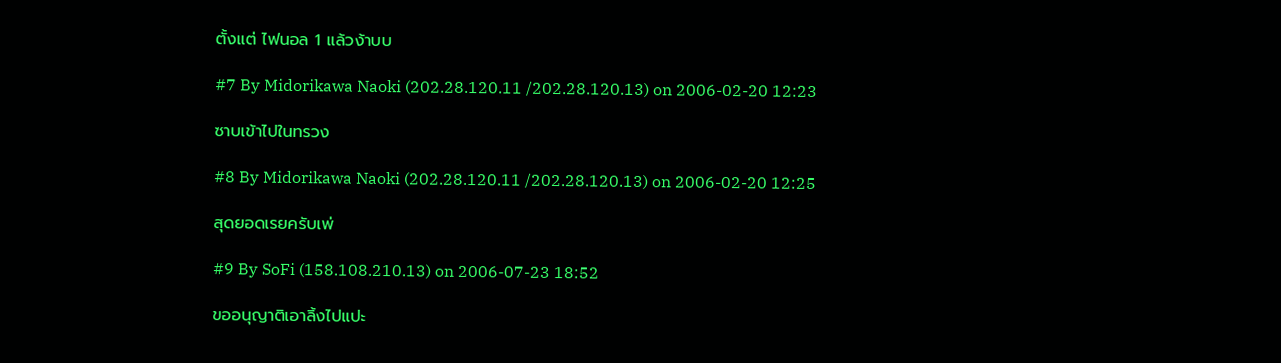ตั้งแต่ ไฟนอล 1 แล้วง้าบบ

#7 By Midorikawa Naoki (202.28.120.11 /202.28.120.13) on 2006-02-20 12:23

ซาบเข้าไปในทรวง

#8 By Midorikawa Naoki (202.28.120.11 /202.28.120.13) on 2006-02-20 12:25

สุดยอดเรยครับเพ่

#9 By SoFi (158.108.210.13) on 2006-07-23 18:52

ขออนุญาติเอาลิ้งไปแปะ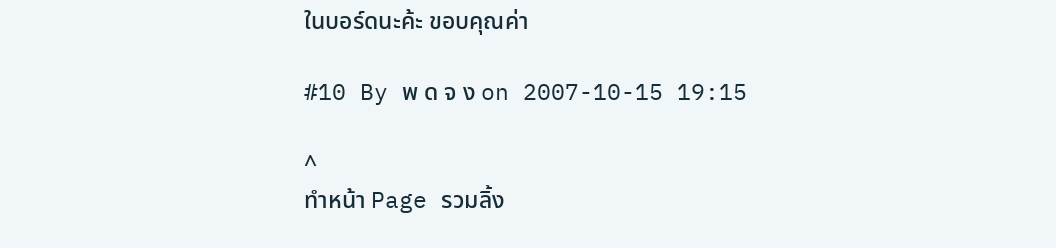ในบอร์ดนะค้ะ ขอบคุณค่า

#10 By พ ด จ ง on 2007-10-15 19:15

^
ทำหน้า Page รวมลิ้ง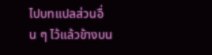ไปบทแปลส่วนอื่น ๆ ไว้แล้วข้างบน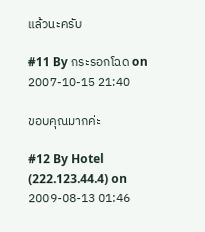แล้วนะครับ

#11 By กระรอกโฉด on 2007-10-15 21:40

ขอบคุณมากค่ะ

#12 By Hotel (222.123.44.4) on 2009-08-13 01:46